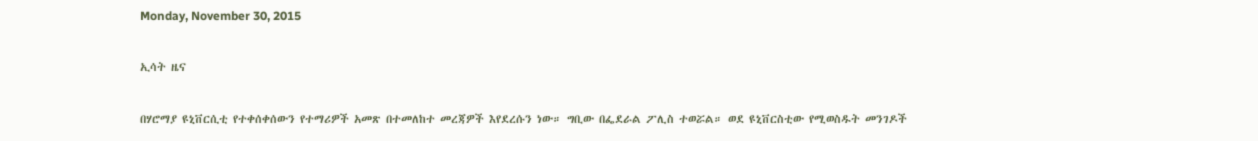Monday, November 30, 2015

ኢሳት ዜና

በሃሮማያ ዩኒቨርሲቲ የተቀሰቀሰውን የተማሪዎች አመጽ በተመለከተ መረጃዎች እየደረሱን ነው። ግቢው በፌደራል ፖሊስ ተወሯል። ወደ ዩኒቨርስቲው የሚወስዱት መንገዶች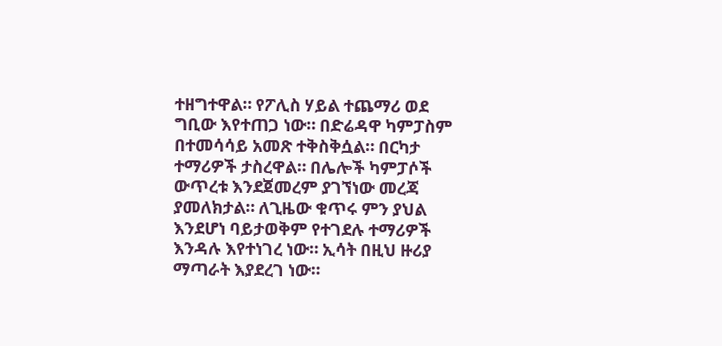ተዘግተዋል። የፖሊስ ሃይል ተጨማሪ ወደ ግቢው እየተጠጋ ነው። በድሬዳዋ ካምፓስም በተመሳሳይ አመጽ ተቅስቅሷል። በርካታ ተማሪዎች ታስረዋል። በሌሎች ካምፓሶች ውጥረቱ እንደጀመረም ያገኘነው መረጃ ያመለክታል። ለጊዜው ቁጥሩ ምን ያህል እንደሆነ ባይታወቅም የተገደሉ ተማሪዎች እንዳሉ እየተነገረ ነው። ኢሳት በዚህ ዙሪያ ማጣራት እያደረገ ነው።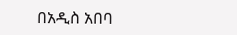በአዲስ አበባ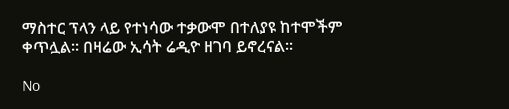ማስተር ፕላን ላይ የተነሳው ተቃውሞ በተለያዩ ከተሞችም ቀጥሏል። በዛሬው ኢሳት ሬዲዮ ዘገባ ይኖረናል።

No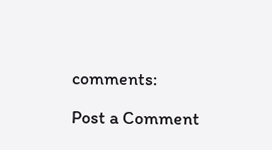comments:

Post a Comment